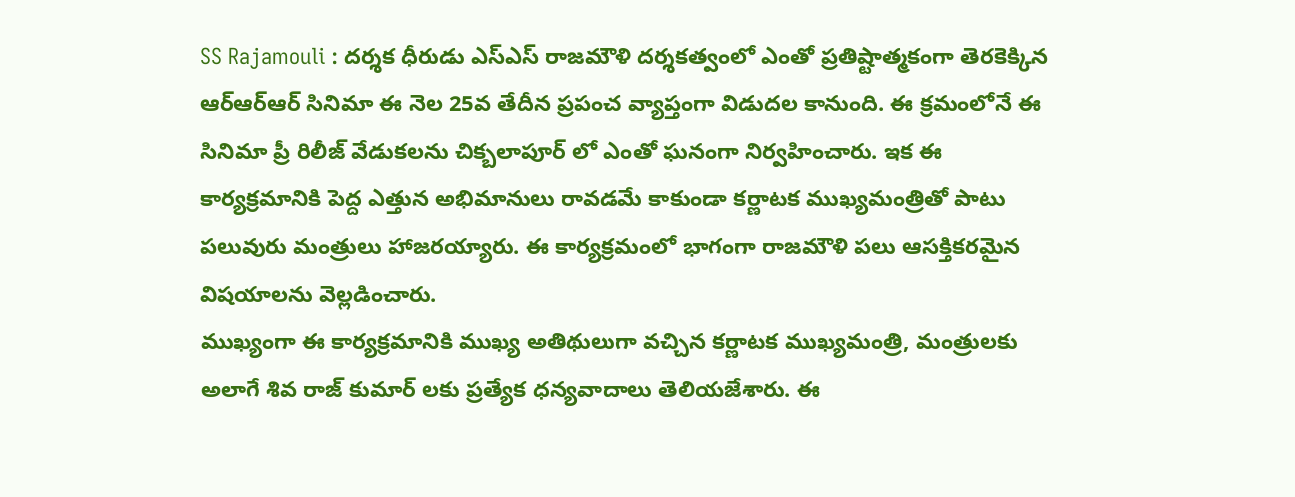SS Rajamouli : దర్శక ధీరుడు ఎస్ఎస్ రాజమౌళి దర్శకత్వంలో ఎంతో ప్రతిష్టాత్మకంగా తెరకెక్కిన ఆర్ఆర్ఆర్ సినిమా ఈ నెల 25వ తేదీన ప్రపంచ వ్యాప్తంగా విడుదల కానుంది. ఈ క్రమంలోనే ఈ సినిమా ప్రీ రిలీజ్ వేడుకలను చిక్బలాపూర్ లో ఎంతో ఘనంగా నిర్వహించారు. ఇక ఈ కార్యక్రమానికి పెద్ద ఎత్తున అభిమానులు రావడమే కాకుండా కర్ణాటక ముఖ్యమంత్రితో పాటు పలువురు మంత్రులు హాజరయ్యారు. ఈ కార్యక్రమంలో భాగంగా రాజమౌళి పలు ఆసక్తికరమైన విషయాలను వెల్లడించారు.
ముఖ్యంగా ఈ కార్యక్రమానికి ముఖ్య అతిథులుగా వచ్చిన కర్ణాటక ముఖ్యమంత్రి, మంత్రులకు అలాగే శివ రాజ్ కుమార్ లకు ప్రత్యేక ధన్యవాదాలు తెలియజేశారు. ఈ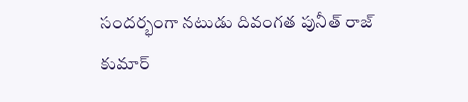సందర్భంగా నటుడు దివంగత పునీత్ రాజ్ కుమార్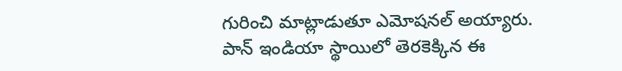గురించి మాట్లాడుతూ ఎమోషనల్ అయ్యారు. పాన్ ఇండియా స్థాయిలో తెరకెక్కిన ఈ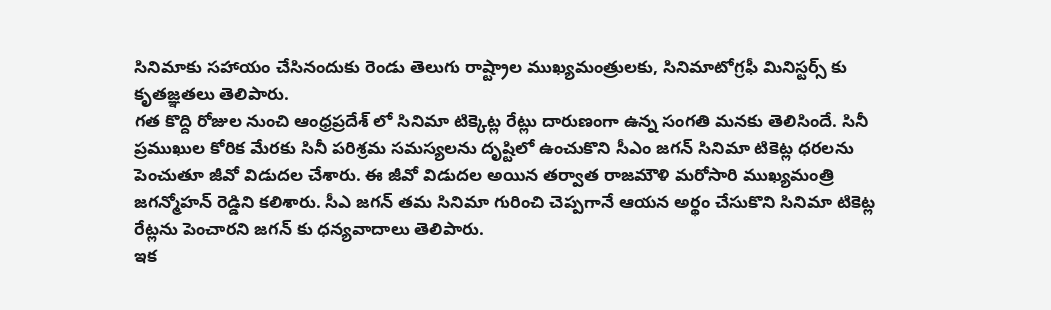సినిమాకు సహాయం చేసినందుకు రెండు తెలుగు రాష్ట్రాల ముఖ్యమంత్రులకు, సినిమాటోగ్రఫీ మినిస్టర్స్ కు కృతజ్ఞతలు తెలిపారు.
గత కొద్ది రోజుల నుంచి ఆంధ్రప్రదేశ్ లో సినిమా టిక్కెట్ల రేట్లు దారుణంగా ఉన్న సంగతి మనకు తెలిసిందే. సినీ ప్రముఖుల కోరిక మేరకు సినీ పరిశ్రమ సమస్యలను దృష్టిలో ఉంచుకొని సీఎం జగన్ సినిమా టికెట్ల ధరలను పెంచుతూ జీవో విడుదల చేశారు. ఈ జీవో విడుదల అయిన తర్వాత రాజమౌళి మరోసారి ముఖ్యమంత్రి జగన్మోహన్ రెడ్డిని కలిశారు. సీఎ జగన్ తమ సినిమా గురించి చెప్పగానే ఆయన అర్థం చేసుకొని సినిమా టికెట్ల రేట్లను పెంచారని జగన్ కు ధన్యవాదాలు తెలిపారు.
ఇక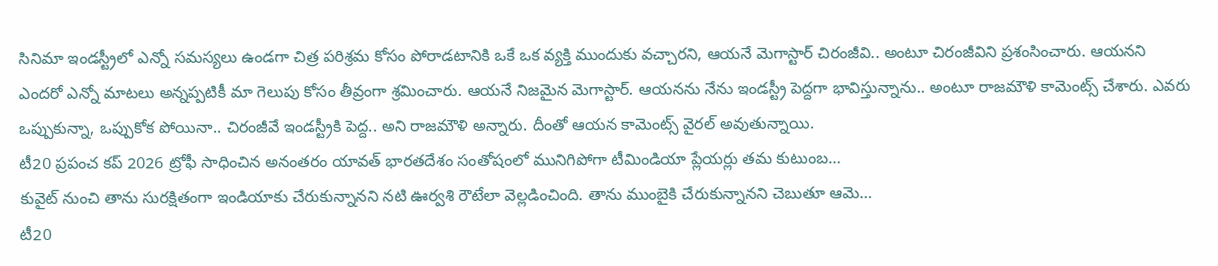సినిమా ఇండస్ట్రీలో ఎన్నో సమస్యలు ఉండగా చిత్ర పరిశ్రమ కోసం పోరాడటానికి ఒకే ఒక వ్యక్తి ముందుకు వచ్చారని, ఆయనే మెగాస్టార్ చిరంజీవి.. అంటూ చిరంజీవిని ప్రశంసించారు. ఆయనని ఎందరో ఎన్నో మాటలు అన్నప్పటికీ మా గెలుపు కోసం తీవ్రంగా శ్రమించారు. ఆయనే నిజమైన మెగాస్టార్. ఆయనను నేను ఇండస్ట్రీ పెద్దగా భావిస్తున్నాను.. అంటూ రాజమౌళి కామెంట్స్ చేశారు. ఎవరు ఒప్పుకున్నా, ఒప్పుకోక పోయినా.. చిరంజీవే ఇండస్ట్రీకి పెద్ద.. అని రాజమౌళి అన్నారు. దీంతో ఆయన కామెంట్స్ వైరల్ అవుతున్నాయి.
టీ20 ప్రపంచ కప్ 2026 ట్రోఫీ సాధించిన అనంతరం యావత్ భారతదేశం సంతోషంలో మునిగిపోగా టీమిండియా ప్లేయర్లు తమ కుటుంబ…
కువైట్ నుంచి తాను సురక్షితంగా ఇండియాకు చేరుకున్నానని నటి ఊర్వశి రౌటేలా వెల్లడించింది. తాను ముంబైకి చేరుకున్నానని చెబుతూ ఆమె…
టీ20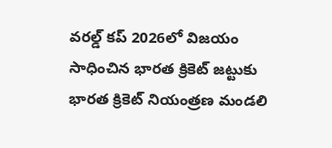వరల్డ్ కప్ 2026లో విజయం సాధించిన భారత క్రికెట్ జట్టుకు భారత క్రికెట్ నియంత్రణ మండలి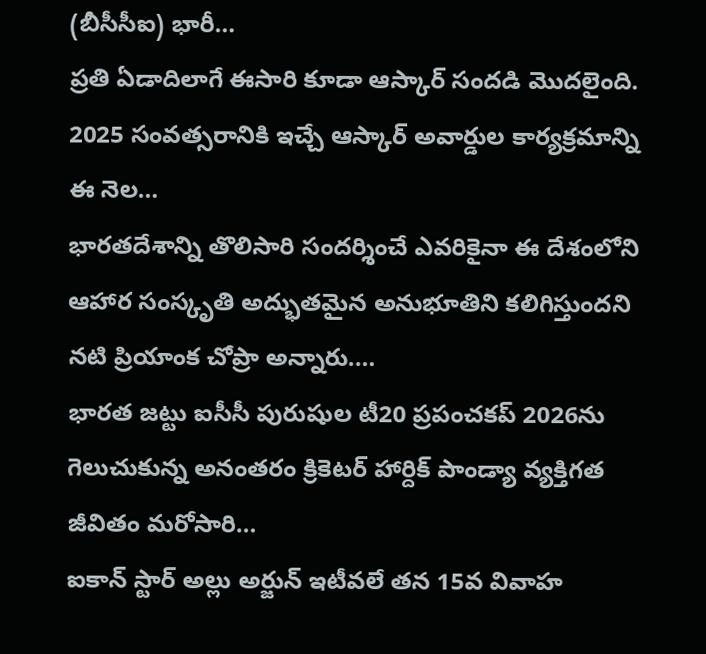(బీసీసీఐ) భారీ…
ప్రతి ఏడాదిలాగే ఈసారి కూడా ఆస్కార్ సందడి మొదలైంది. 2025 సంవత్సరానికి ఇచ్చే ఆస్కార్ అవార్డుల కార్యక్రమాన్ని ఈ నెల…
భారతదేశాన్ని తొలిసారి సందర్శించే ఎవరికైనా ఈ దేశంలోని ఆహార సంస్కృతి అద్భుతమైన అనుభూతిని కలిగిస్తుందని నటి ప్రియాంక చోప్రా అన్నారు.…
భారత జట్టు ఐసీసీ పురుషుల టీ20 ప్రపంచకప్ 2026ను గెలుచుకున్న అనంతరం క్రికెటర్ హార్దిక్ పాండ్యా వ్యక్తిగత జీవితం మరోసారి…
ఐకాన్ స్టార్ అల్లు అర్జున్ ఇటీవలే తన 15వ వివాహ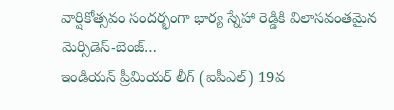వార్షికోత్సవం సందర్భంగా భార్య స్నేహా రెడ్డికి విలాసవంతమైన మెర్సిడెస్-బెంజ్…
ఇండియన్ ప్రీమియర్ లీగ్ (ఐపీఎల్) 19వ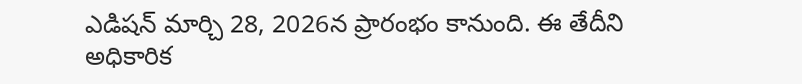ఎడిషన్ మార్చి 28, 2026న ప్రారంభం కానుంది. ఈ తేదీని అధికారిక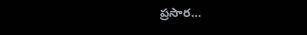ప్రసార…